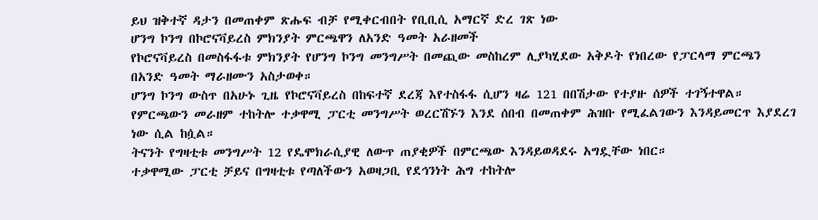ይህ ዝቅተኛ ዳታን በመጠቀም ጽሑፍ ብቻ የሚቀርብበት የቢቢሲ አማርኛ ድረ ገጽ ነው
ሆንግ ኮንግ በኮሮናቫይረስ ምክንያት ምርጫዋን ለአንድ ዓመት አራዘመች
የኮሮናቫይረስ በመስፋፋቱ ምክንያት የሆንግ ኮንግ መንግሥት በመጪው መስከረም ሊያካሂደው አቅዶት የነበረው የፓርላማ ምርጫን በአንድ ዓመት ማራዘሙን አስታወቀ።
ሆንግ ኮንግ ውስጥ በአሁኑ ጊዜ የኮሮናቫይረስ በከፍተኛ ደረጃ እየተስፋፋ ሲሆን ዛሬ 121 በበሽታው የተያዙ ሰዎች ተገኝተዋል።
የምርጫውን መራዘም ተከትሎ ተቃዋሚ ፓርቲ መንግሥት ወረርሽኙን እንደ ሰበብ በመጠቀም ሕዝቡ የሚፈልገውን እንዳይመርጥ እያደረገ ነው ሲል ከሷል።
ትናንት የግዛቲቱ መንግሥት 12 የዴሞክራሲያዊ ለውጥ ጠያቂዎች በምርጫው እንዳይወዳደሩ አግዷቸው ነበር።
ተቃዋሚው ፓርቲ ቻይና በግዛቲቱ የጣለችውን አወዛጋቢ የደኅንነት ሕግ ተከትሎ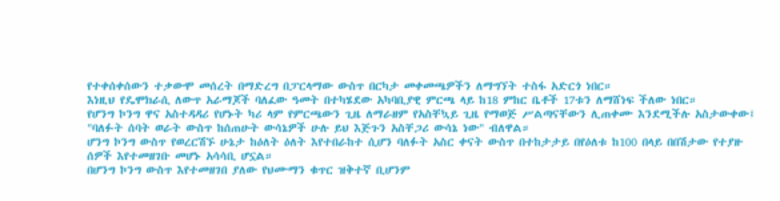የተቀሰቀሰውን ተቃውሞ መሰረት በማድረግ በፓርላማው ውስጥ በርካታ መቀመጫዎችን ለማግኘት ተስፋ አድርጎ ነበር።
እነዚህ የዴሞክራሲ ለውጥ አራማጆች ባለፈው ዓመት በተካሄደው አካባቢያዊ ምርጫ ላይ ከ18 ምከር ቤቶች 17ቱን ለማሸነፍ ችለው ነበር።
የሆንግ ኮንግ ዋና አስተዳዳሪ የሆኑት ካሪ ላም የምርጫውን ጊዜ ለማራዘም የአስቸኳይ ጊዜ የማወጅ ሥልጣናቸውን ሊጠቀሙ እንደሚችሉ አስታውቀው፤ "ባለፉት ሰባት ወራት ውስጥ ከሰጠሁት ውሳኔዎች ሁሉ ይህ እጅጉን አስቸጋሪ ውሳኔ ነው" ብለዋል።
ሆንግ ኮንግ ውስጥ የወረርሽኙ ሁኔታ ከዕለት ዕለት እየተበራከተ ሲሆን ባለፉት አስር ቀናት ውስጥ በተከታታይ በየዕለቱ ከ100 በላይ በበሽታው የተያዙ ሰዎች እየተመዘገቡ መሆኑ አሳሳቢ ሆኗል።
በሆንግ ኮንግ ውስጥ እየተመዘገበ ያለው የህሙማን ቁጥር ዝቅተኛ ቢሆንም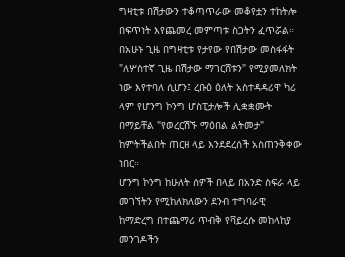ግዛቲቱ በሽታውን ተቆጣጥራው መቆየቷን ተከትሎ በፍጥነት እየጨመረ መምጣቱ ስጋትን ፈጥሯል።
በአሁኑ ጊዜ በግዛቲቱ የታየው የበሽታው መስፋፋት "ለሦስተኛ ጊዜ በሽታው ማገርሸቱን" የሚያመለክት ነው እየተባለ ሲሆን፤ ረቡዕ ዕለት አስተዳዳሪዋ ካሪ ላም የሆንግ ኮንግ ሆስፒታሎች ሊቋቋሙት በማይቸል "የወረርሽኙ ማዕበል ልትመታ" ከምትችልበት ጠርዘ ላይ እንደደረሰች አስጠንቅቀው ነበር።
ሆንግ ኮንግ ከሁለት ሰዎች በላይ በአንድ ስፍራ ላይ መገኘትን የሚከለክለውን ደንብ ተግባራዊ ከማድረግ በተጨማሪ ጥብቅ የቫይረሱ መከላከያ መንገዶችን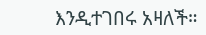እንዲተገበሩ አዛለች።